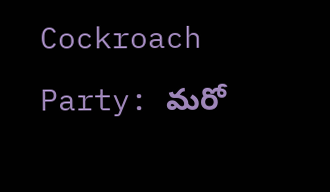Cockroach Party: మరో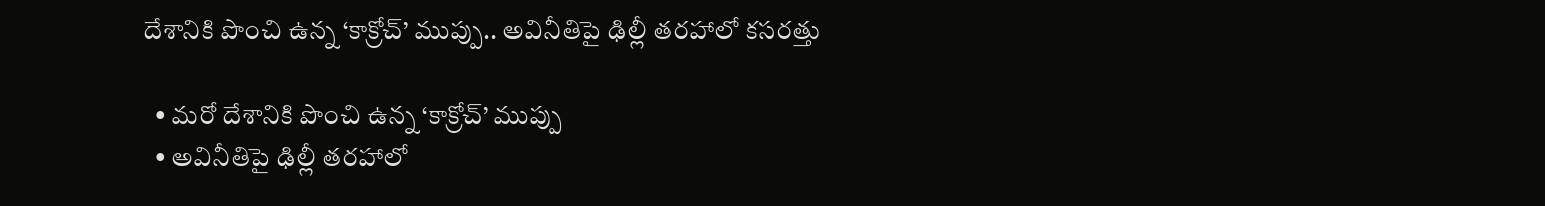దేశానికి పొంచి ఉన్న ‘కాక్రోచ్’ ముప్పు.. అవినీతిపై ఢిల్లీ తరహాలో కసరత్తు

  • మరో దేశానికి పొంచి ఉన్న ‘కాక్రోచ్’ ముప్పు
  • అవినీతిపై ఢిల్లీ తరహాలో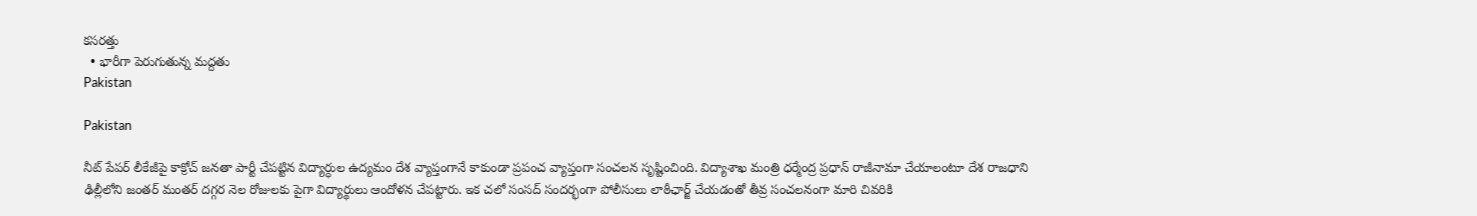కసరత్తు
  • భారీగా పెరుగుతున్న మద్దతు
Pakistan

Pakistan

నీట్ పేపర్ లీకేజీపై కాక్రోచ్ జనతా పార్టీ చేపట్టిన విద్యార్ధుల ఉద్యమం దేశ వ్యాప్తంగానే కాకుండా ప్రపంచ వ్యాప్తంగా సంచలన సృష్టించింది. విద్యాశాఖ మంత్రి ధర్మేంద్ర ప్రధాన్ రాజీనామా చేయాలంటూ దేశ రాజధాని ఢిల్లీలోని జంతర్ మంతర్ దగ్గర నెల రోజులకు పైగా విద్యార్థులు ఆందోళన చేపట్టారు. ఇక చలో సంసద్ సందర్భంగా పోలీసులు లాఠీఛార్జ్ చేయడంతో తీవ్ర సంచలనంగా మారి చివరికి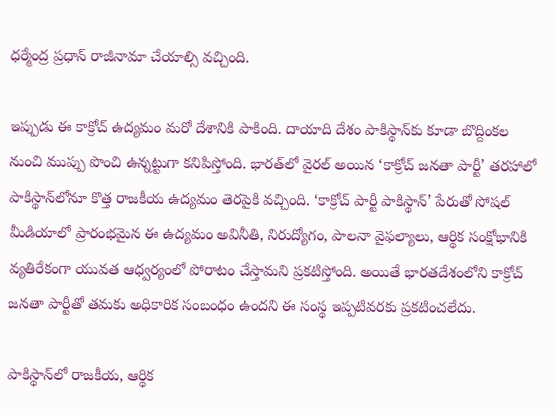ధర్మేంద్ర ప్రధాన్ రాజీనామా చేయాల్సి వచ్చింది.

ఇప్పుడు ఈ కాక్రోచ్ ఉద్యమం మరో దేశానికి పాకింది. దాయాది దేశం పాకిస్థాన్‌కు కూడా బొద్దింకల నుంచి ముప్పు పొంచి ఉన్నట్టుగా కనిపిస్తోంది. భారత్‌లో వైరల్ అయిన ‘కాక్రోచ్ జనతా పార్టీ’ తరహాలో పాకిస్థాన్‌లోనూ కొత్త రాజకీయ ఉద్యమం తెరపైకి వచ్చింది. ‘కాక్రోచ్ పార్టీ పాకిస్థాన్’ పేరుతో సోషల్ మీడియాలో ప్రారంభమైన ఈ ఉద్యమం అవినీతి, నిరుద్యోగం, పాలనా వైఫల్యాలు, ఆర్థిక సంక్షోభానికి వ్యతిరేకంగా యువత ఆధ్వర్యంలో పోరాటం చేస్తామని ప్రకటిస్తోంది. అయితే భారతదేశంలోని కాక్రోచ్ జనతా పార్టీతో తమకు అధికారిక సంబంధం ఉందని ఈ సంస్థ ఇప్పటివరకు ప్రకటించలేదు.

పాకిస్థాన్‌లో రాజకీయ, ఆర్థిక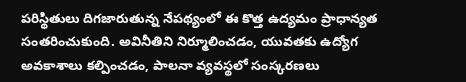పరిస్థితులు దిగజారుతున్న నేపథ్యంలో ఈ కొత్త ఉద్యమం ప్రాధాన్యత సంతరించుకుంది. అవినీతిని నిర్మూలించడం, యువతకు ఉద్యోగ అవకాశాలు కల్పించడం, పాలనా వ్యవస్థలో సంస్కరణలు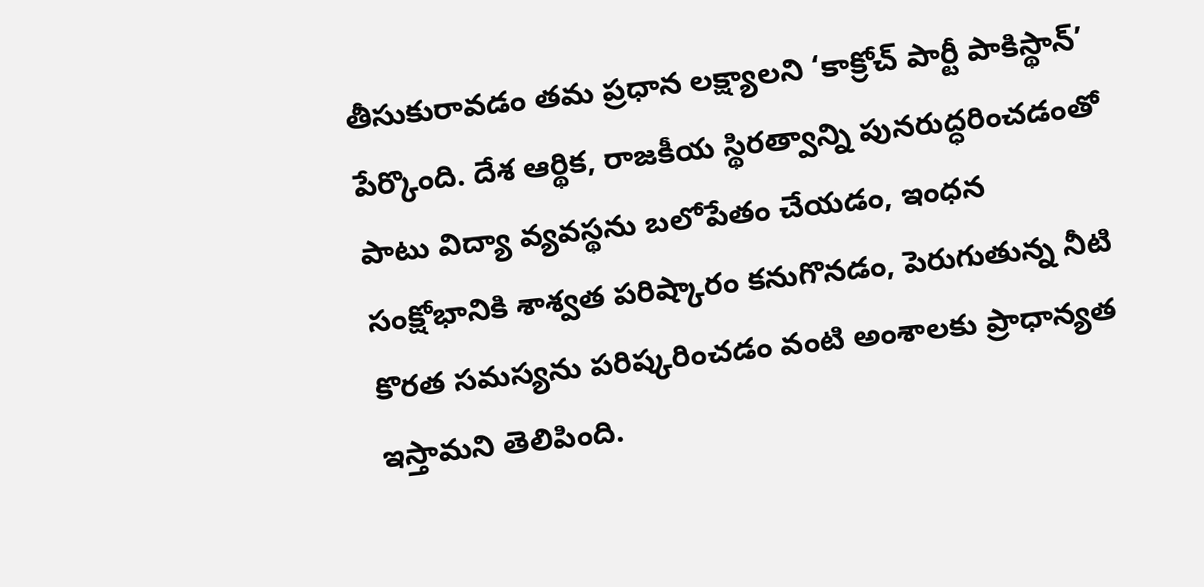తీసుకురావడం తమ ప్రధాన లక్ష్యాలని ‘కాక్రోచ్ పార్టీ పాకిస్థాన్’ పేర్కొంది. దేశ ఆర్థిక, రాజకీయ స్థిరత్వాన్ని పునరుద్ధరించడంతో పాటు విద్యా వ్యవస్థను బలోపేతం చేయడం, ఇంధన సంక్షోభానికి శాశ్వత పరిష్కారం కనుగొనడం, పెరుగుతున్న నీటి కొరత సమస్యను పరిష్కరించడం వంటి అంశాలకు ప్రాధాన్యత ఇస్తామని తెలిపింది.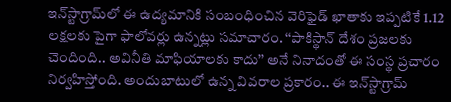ఇన్‌స్టాగ్రామ్‌లో ఈ ఉద్యమానికి సంబంధించిన వెరిఫైడ్ ఖాతాకు ఇప్పటికే 1.12 లక్షలకు పైగా ఫాలోవర్లు ఉన్నట్లు సమాచారం. ‘‘పాకిస్థాన్ దేశం ప్రజలకు చెందింది.. అవినీతి మాఫియాలకు కాదు’’ అనే నినాదంతో ఈ సంస్థ ప్రచారం నిర్వహిస్తోంది. అందుబాటులో ఉన్న వివరాల ప్రకారం.. ఈ ఇన్‌స్టాగ్రామ్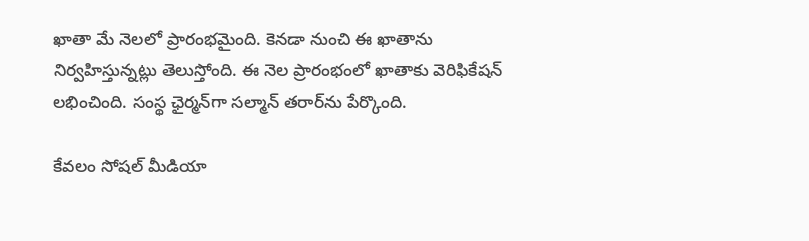ఖాతా మే నెలలో ప్రారంభమైంది. కెనడా నుంచి ఈ ఖాతాను నిర్వహిస్తున్నట్లు తెలుస్తోంది. ఈ నెల ప్రారంభంలో ఖాతాకు వెరిఫికేషన్ లభించింది. సంస్థ ఛైర్మన్‌గా సల్మాన్ తరార్‌ను పేర్కొంది.

కేవలం సోషల్ మీడియా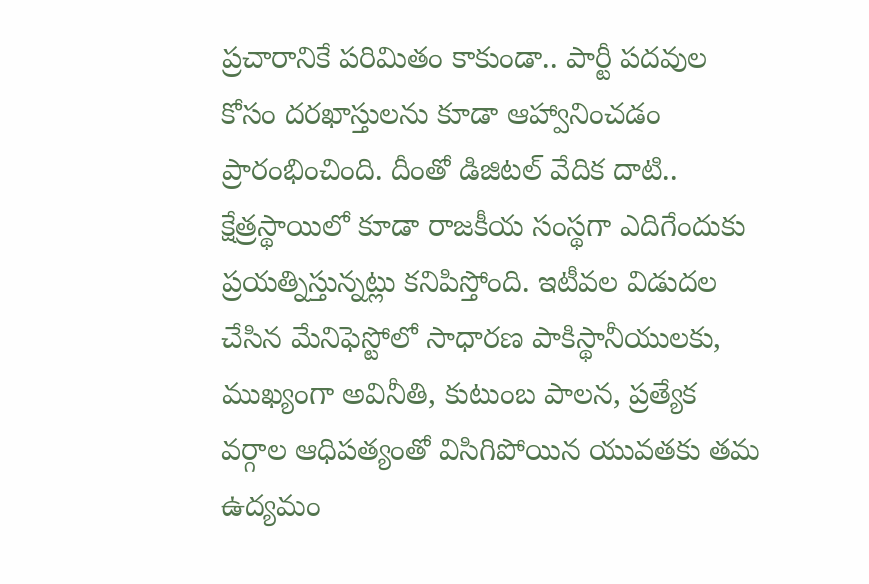ప్రచారానికే పరిమితం కాకుండా.. పార్టీ పదవుల కోసం దరఖాస్తులను కూడా ఆహ్వానించడం ప్రారంభించింది. దీంతో డిజిటల్ వేదిక దాటి.. క్షేత్రస్థాయిలో కూడా రాజకీయ సంస్థగా ఎదిగేందుకు ప్రయత్నిస్తున్నట్లు కనిపిస్తోంది. ఇటీవల విడుదల చేసిన మేనిఫెస్టోలో సాధారణ పాకిస్థానీయులకు, ముఖ్యంగా అవినీతి, కుటుంబ పాలన, ప్రత్యేక వర్గాల ఆధిపత్యంతో విసిగిపోయిన యువతకు తమ ఉద్యమం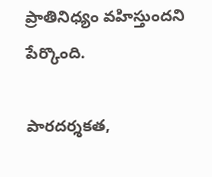ప్రాతినిధ్యం వహిస్తుందని పేర్కొంది.

పారదర్శకత,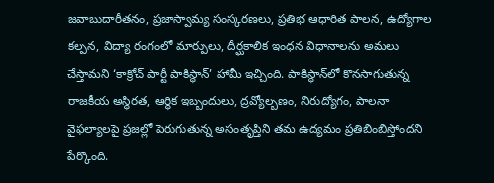జవాబుదారీతనం, ప్రజాస్వామ్య సంస్కరణలు, ప్రతిభ ఆధారిత పాలన, ఉద్యోగాల కల్పన, విద్యా రంగంలో మార్పులు, దీర్ఘకాలిక ఇంధన విధానాలను అమలు చేస్తామని ‘కాక్రోచ్ పార్టీ పాకిస్థాన్’ హామీ ఇచ్చింది. పాకిస్థాన్‌లో కొనసాగుతున్న రాజకీయ అస్థిరత, ఆర్థిక ఇబ్బందులు, ద్రవ్యోల్బణం, నిరుద్యోగం, పాలనా వైఫల్యాలపై ప్రజల్లో పెరుగుతున్న అసంతృప్తిని తమ ఉద్యమం ప్రతిబింబిస్తోందని పేర్కొంది.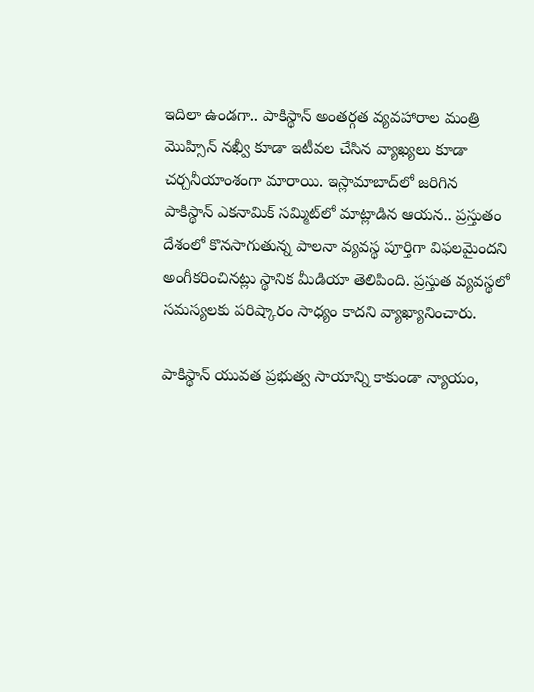ఇదిలా ఉండగా.. పాకిస్థాన్ అంతర్గత వ్యవహారాల మంత్రి మొహ్సిన్ నఖ్వీ కూడా ఇటీవల చేసిన వ్యాఖ్యలు కూడా చర్చనీయాంశంగా మారాయి. ఇస్లామాబాద్‌లో జరిగిన పాకిస్థాన్ ఎకనామిక్ సమ్మిట్‌లో మాట్లాడిన ఆయన.. ప్రస్తుతం దేశంలో కొనసాగుతున్న పాలనా వ్యవస్థ పూర్తిగా విఫలమైందని అంగీకరించినట్లు స్థానిక మీడియా తెలిపింది. ప్రస్తుత వ్యవస్థలో సమస్యలకు పరిష్కారం సాధ్యం కాదని వ్యాఖ్యానించారు.

పాకిస్థాన్ యువత ప్రభుత్వ సాయాన్ని కాకుండా న్యాయం,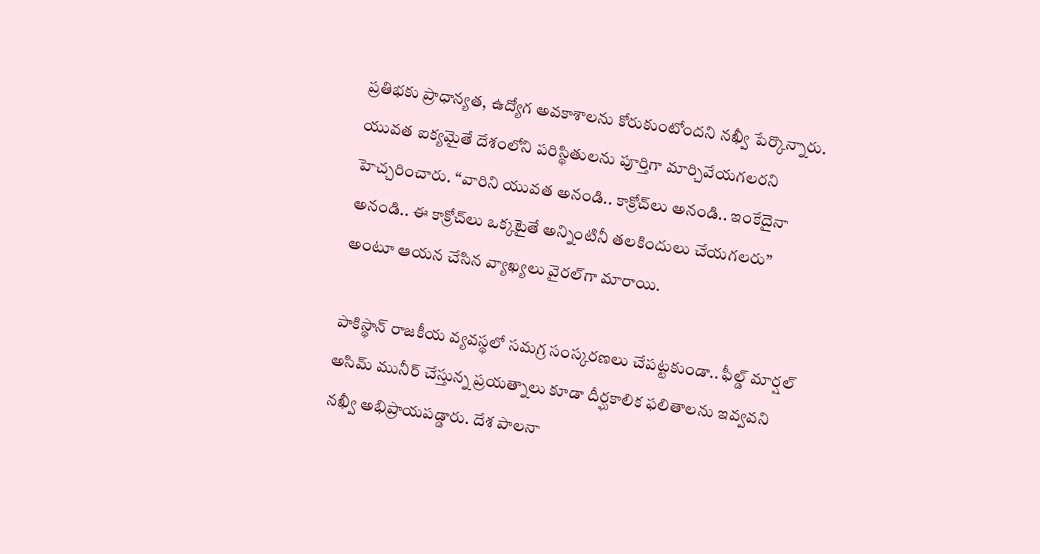ప్రతిభకు ప్రాధాన్యత, ఉద్యోగ అవకాశాలను కోరుకుంటోందని నఖ్వీ పేర్కొన్నారు. యువత ఐక్యమైతే దేశంలోని పరిస్థితులను పూర్తిగా మార్చివేయగలరని హెచ్చరించారు. ‘‘వారిని యువత అనండి.. కాక్రోచ్‌లు అనండి.. ఇంకేదైనా అనండి.. ఈ కాక్రోచ్‌లు ఒక్కటైతే అన్నింటినీ తలకిందులు చేయగలరు’’ అంటూ ఆయన చేసిన వ్యాఖ్యలు వైరల్‌గా మారాయి.

పాకిస్థాన్ రాజకీయ వ్యవస్థలో సమగ్ర సంస్కరణలు చేపట్టకుండా.. ఫీల్డ్ మార్షల్ అసిమ్ మునీర్ చేస్తున్న ప్రయత్నాలు కూడా దీర్ఘకాలిక ఫలితాలను ఇవ్వవని నఖ్వీ అభిప్రాయపడ్డారు. దేశ పాలనా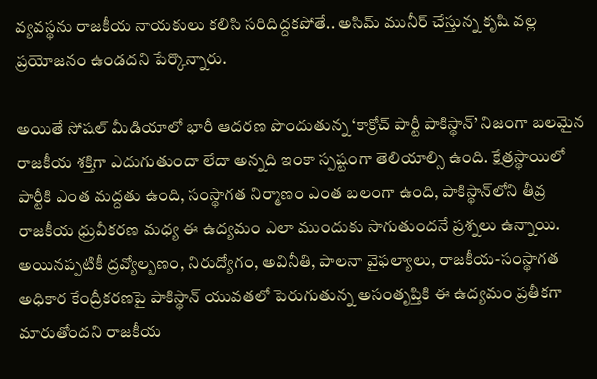వ్యవస్థను రాజకీయ నాయకులు కలిసి సరిదిద్దకపోతే.. అసిమ్ మునీర్ చేస్తున్న కృషి వల్ల ప్రయోజనం ఉండదని పేర్కొన్నారు.

అయితే సోషల్ మీడియాలో భారీ ఆదరణ పొందుతున్న ‘కాక్రోచ్ పార్టీ పాకిస్థాన్’ నిజంగా బలమైన రాజకీయ శక్తిగా ఎదుగుతుందా లేదా అన్నది ఇంకా స్పష్టంగా తెలియాల్సి ఉంది. క్షేత్రస్థాయిలో పార్టీకి ఎంత మద్దతు ఉంది, సంస్థాగత నిర్మాణం ఎంత బలంగా ఉంది, పాకిస్థాన్‌లోని తీవ్ర రాజకీయ ధ్రువీకరణ మధ్య ఈ ఉద్యమం ఎలా ముందుకు సాగుతుందనే ప్రశ్నలు ఉన్నాయి. అయినప్పటికీ ద్రవ్యోల్బణం, నిరుద్యోగం, అవినీతి, పాలనా వైఫల్యాలు, రాజకీయ-సంస్థాగత అధికార కేంద్రీకరణపై పాకిస్థాన్ యువతలో పెరుగుతున్న అసంతృప్తికి ఈ ఉద్యమం ప్రతీకగా మారుతోందని రాజకీయ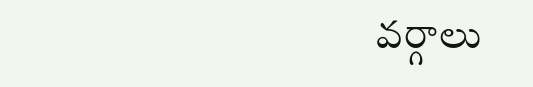వర్గాలు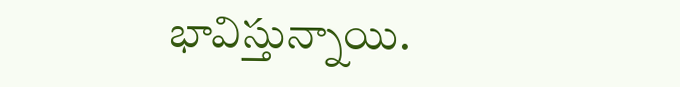భావిస్తున్నాయి.